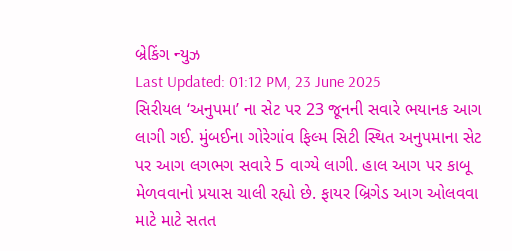બ્રેકિંગ ન્યુઝ
Last Updated: 01:12 PM, 23 June 2025
સિરીયલ ‘અનુપમા’ ના સેટ પર 23 જૂનની સવારે ભયાનક આગ લાગી ગઈ. મુંબઈના ગોરેગાંવ ફિલ્મ સિટી સ્થિત અનુપમાના સેટ પર આગ લગભગ સવારે 5 વાગ્યે લાગી. હાલ આગ પર કાબૂ મેળવવાનો પ્રયાસ ચાલી રહ્યો છે. ફાયર બ્રિગેડ આગ ઓલવવા માટે માટે સતત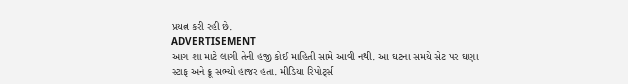પ્રયત્ન કરી રહી છે.
ADVERTISEMENT
આગ શા માટે લાગી તેની હજી કોઈ માહિતી સામે આવી નથી. આ ઘટના સમયે સેટ પર ઘણા સ્ટાફ અને ક્રૂ સભ્યો હાજર હતા. મીડિયા રિપોર્ટ્સ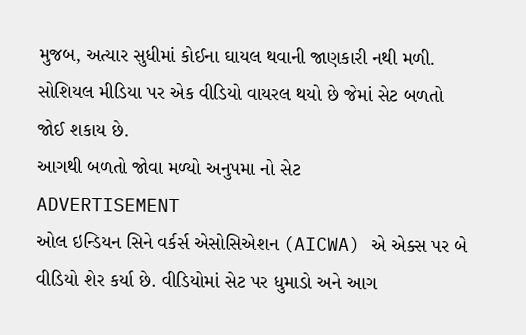મુજબ, અત્યાર સુધીમાં કોઈના ઘાયલ થવાની જાણકારી નથી મળી. સોશિયલ મીડિયા પર એક વીડિયો વાયરલ થયો છે જેમાં સેટ બળતો જોઈ શકાય છે.
આગથી બળતો જોવા મળ્યો અનુપમા નો સેટ
ADVERTISEMENT
ઓલ ઇન્ડિયન સિને વર્કર્સ એસોસિએશન (AICWA) એ એક્સ પર બે વીડિયો શેર કર્યા છે. વીડિયોમાં સેટ પર ધુમાડો અને આગ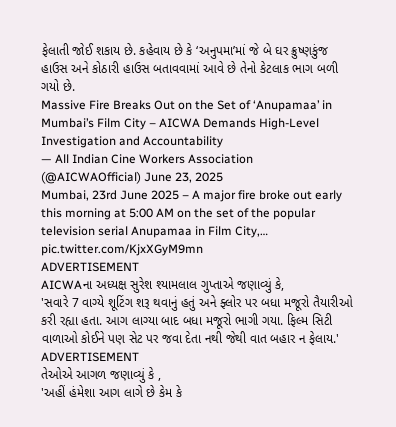ફેલાતી જોઈ શકાય છે. કહેવાય છે કે ‘અનુપમા’માં જે બે ઘર ક્રુષ્ણકુંજ હાઉસ અને કોઠારી હાઉસ બતાવવામાં આવે છે તેનો કેટલાક ભાગ બળી ગયો છે.
Massive Fire Breaks Out on the Set of ‘Anupamaa’ in Mumbai’s Film City – AICWA Demands High-Level Investigation and Accountability
— All Indian Cine Workers Association (@AICWAOfficial) June 23, 2025
Mumbai, 23rd June 2025 – A major fire broke out early this morning at 5:00 AM on the set of the popular television serial Anupamaa in Film City,… pic.twitter.com/KjxXGyM9mn
ADVERTISEMENT
AICWAના અધ્યક્ષ સુરેશ શ્યામલાલ ગુપ્તાએ જણાવ્યું કે,
'સવારે 7 વાગ્યે શૂટિંગ શરૂ થવાનું હતું અને ફ્લોર પર બધા મજૂરો તૈયારીઓ કરી રહ્યા હતા. આગ લાગ્યા બાદ બધા મજૂરો ભાગી ગયા. ફિલ્મ સિટી વાળાઓ કોઈને પણ સેટ પર જવા દેતા નથી જેથી વાત બહાર ન ફેલાય.'
ADVERTISEMENT
તેઓએ આગળ જણાવ્યું કે ,
'અહીં હંમેશા આગ લાગે છે કેમ કે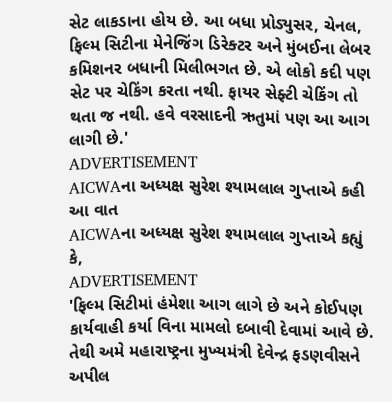સેટ લાકડાના હોય છે. આ બધા પ્રોડ્યુસર, ચેનલ, ફિલ્મ સિટીના મેનેજિંગ ડિરેક્ટર અને મુંબઈના લેબર કમિશનર બધાની મિલીભગત છે. એ લોકો કદી પણ સેટ પર ચેકિંગ કરતા નથી. ફાયર સેફ્ટી ચેકિંગ તો થતા જ નથી. હવે વરસાદની ઋતુમાં પણ આ આગ લાગી છે.'
ADVERTISEMENT
AICWAના અધ્યક્ષ સુરેશ શ્યામલાલ ગુપ્તાએ કહી આ વાત
AICWAના અધ્યક્ષ સુરેશ શ્યામલાલ ગુપ્તાએ કહ્યું કે,
ADVERTISEMENT
'ફિલ્મ સિટીમાં હંમેશા આગ લાગે છે અને કોઈપણ કાર્યવાહી કર્યા વિના મામલો દબાવી દેવામાં આવે છે. તેથી અમે મહારાષ્ટ્રના મુખ્યમંત્રી દેવેન્દ્ર ફડણવીસને અપીલ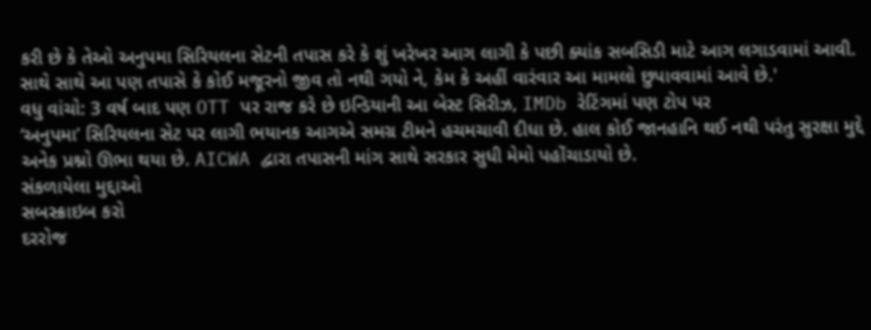કરી છે કે તેઓ અનુપમા સિરિયલના સેટની તપાસ કરે કે શું ખરેખર આગ લાગી કે પછી ક્યાંક સબસિડી માટે આગ લગાડવામાં આવી. સાથે સાથે આ પણ તપાસે કે કોઈ મજૂરનો જીવ તો નથી ગયો ને, કેમ કે અહીં વારંવાર આ મામલો છુપાવવામાં આવે છે.'
વધુ વાંચો: 3 વર્ષ બાદ પણ OTT પર રાજ કરે છે ઇન્ડિયાની આ બેસ્ટ સિરીઝ, IMDb રેટિંગમાં પણ ટોપ પર
‘અનુપમા’ સિરિયલના સેટ પર લાગી ભયાનક આગએ સમગ્ર ટીમને હચમચાવી દીધા છે. હાલ કોઈ જાનહાનિ થઈ નથી પરંતુ સુરક્ષા મુદ્દે અનેક પ્રશ્નો ઊભા થયા છે. AICWA દ્વારા તપાસની માંગ સાથે સરકાર સુધી મેમો પહોંચાડાયો છે.
સંકળાયેલા મુદ્દાઓ
સબસ્ક્રાઇબ કરો
દરરોજ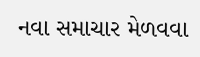નવા સમાચાર મેળવવા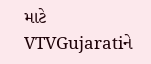માટે VTVGujaratiને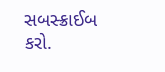સબસ્ક્રાઈબ કરો.